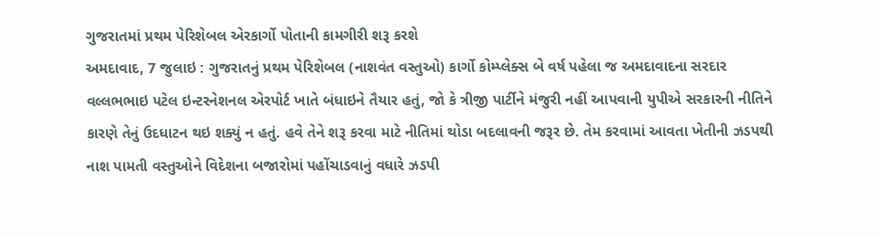ગુજરાતમાં પ્રથમ પેરિશેબલ એરકાર્ગો પોતાની કામગીરી શરૂ કરશે
અમદાવાદ, 7 જુલાઇ : ગુજરાતનું પ્રથમ પેરિશેબલ (નાશવંત વસ્તુઓ) કાર્ગો કોમ્પ્લેક્સ બે વર્ષ પહેલા જ અમદાવાદના સરદાર વલ્લભભાઇ પટેલ ઇન્ટરનેશનલ એરપોર્ટ ખાતે બંધાઇને તૈયાર હતું, જો કે ત્રીજી પાર્ટીને મંજુરી નહીં આપવાની યુપીએ સરકારની નીતિને કારણે તેનું ઉદધાટન થઇ શક્યું ન હતું. હવે તેને શરૂ કરવા માટે નીતિમાં થોડા બદલાવની જરૂર છે. તેમ કરવામાં આવતા ખેતીની ઝડપથી નાશ પામતી વસ્તુઓને વિદેશના બજારોમાં પહોંચાડવાનું વધારે ઝડપી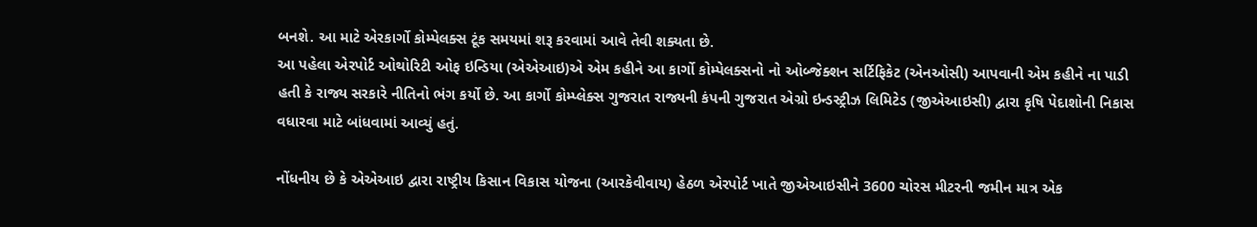બનશે. આ માટે એરકાર્ગો કોમ્પેલક્સ ટૂંક સમયમાં શરૂ કરવામાં આવે તેવી શક્યતા છે.
આ પહેલા એરપોર્ટ ઓથોરિટી ઓફ ઇન્ડિયા (એએઆઇ)એ એમ કહીને આ કાર્ગો કોમ્પેલક્સનો નો ઓબ્જેક્શન સર્ટિફિકેટ (એનઓસી) આપવાની એમ કહીને ના પાડી હતી કે રાજ્ય સરકારે નીતિનો ભંગ કર્યો છે. આ કાર્ગો કોમ્પ્લેક્સ ગુજરાત રાજ્યની કંપની ગુજરાત એગ્રો ઇન્ડસ્ટ્રીઝ લિમિટેડ (જીએઆઇસી) દ્વારા કૃષિ પેદાશોની નિકાસ વધારવા માટે બાંધવામાં આવ્યું હતું.

નોંધનીય છે કે એએઆઇ દ્વારા રાષ્ટ્રીય કિસાન વિકાસ યોજના (આરકેવીવાય) હેઠળ એરપોર્ટ ખાતે જીએઆઇસીને 3600 ચોરસ મીટરની જમીન માત્ર એક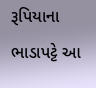રૂપિયાના ભાડાપટ્ટે આ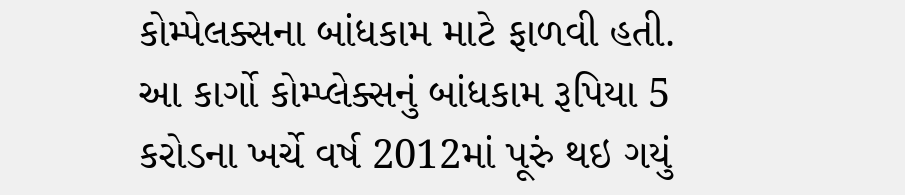કોમ્પેલક્સના બાંધકામ માટે ફાળવી હતી.
આ કાર્ગો કોમ્પ્લેક્સનું બાંધકામ રૂપિયા 5 કરોડના ખર્ચે વર્ષ 2012માં પૂરું થઇ ગયું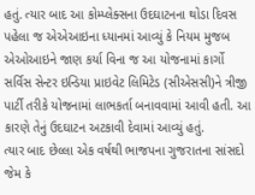હતું. ત્યાર બાદ આ કોમ્પ્લેક્સના ઉદઘાટનના થોડા દિવસ પહેલા જ એએઆઇના ધ્યાનમાં આવ્યું કે નિયમ મુજબ એઓઆઇને જાણ કર્યા વિના જ આ યોજનામાં કાર્ગો સર્વિસ સેન્ટર ઇન્ડિયા પ્રાઇવેટ લિમિટેડ (સીએસસી)ને ત્રીજી પાર્ટી તરીકે યોજનામાં લાભકર્તા બનાવવામાં આવી હતી. આ કારણે તેનું ઉદઘાટન અટકાવી દેવામાં આવ્યું હતું.
ત્યાર બાદ છેલ્લા એક વર્ષથી ભાજપના ગુજરાતના સાંસદો જેમ કે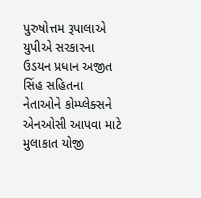પુરુષોત્તમ રૂપાલાએ યુપીએ સરકારના ઉડયન પ્રધાન અજીત સિંહ સહિતના નેતાઓને કોમ્પ્લેક્સને એનઓસી આપવા માટે મુલાકાત યોજી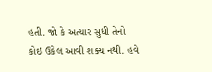હતી. જો કે અત્યાર સુધી તેનો કોઇ ઉકેલ આવી શક્ય નથી. હવે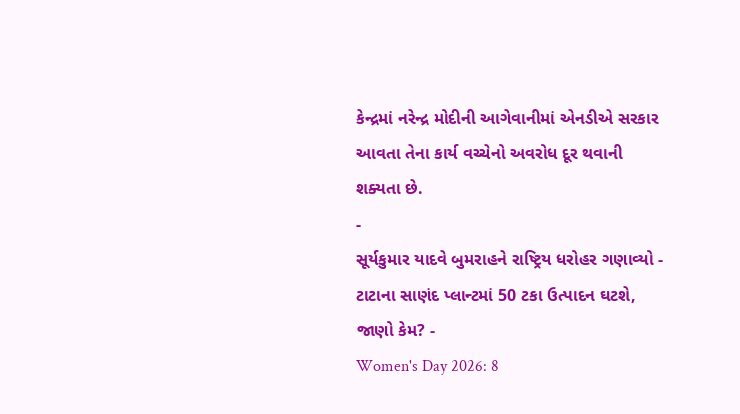કેન્દ્રમાં નરેન્દ્ર મોદીની આગેવાનીમાં એનડીએ સરકાર આવતા તેના કાર્ય વચ્ચેનો અવરોધ દૂર થવાની શક્યતા છે.
-
સૂર્યકુમાર યાદવે બુમરાહને રાષ્ટ્રિય ધરોહર ગણાવ્યો -
ટાટાના સાણંદ પ્લાન્ટમાં 50 ટકા ઉત્પાદન ઘટશે, જાણો કેમ? -
Women's Day 2026: 8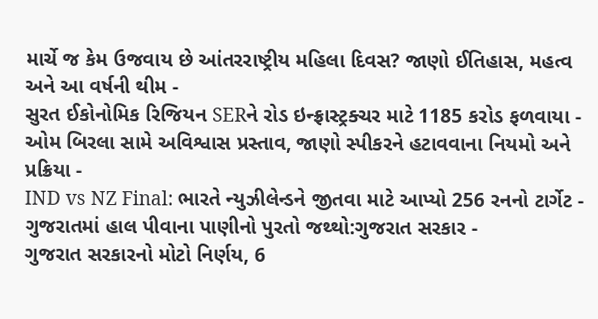માર્ચે જ કેમ ઉજવાય છે આંતરરાષ્ટ્રીય મહિલા દિવસ? જાણો ઈતિહાસ, મહત્વ અને આ વર્ષની થીમ -
સુરત ઈકોનોમિક રિજિયન SERને રોડ ઇન્ફ્રાસ્ટ્રક્ચર માટે 1185 કરોડ ફળવાયા -
ઓમ બિરલા સામે અવિશ્વાસ પ્રસ્તાવ, જાણો સ્પીકરને હટાવવાના નિયમો અને પ્રક્રિયા -
IND vs NZ Final: ભારતે ન્યુઝીલેન્ડને જીતવા માટે આપ્યો 256 રનનો ટાર્ગેટ -
ગુજરાતમાં હાલ પીવાના પાણીનો પુરતો જથ્થો:ગુજરાત સરકાર -
ગુજરાત સરકારનો મોટો નિર્ણય, 6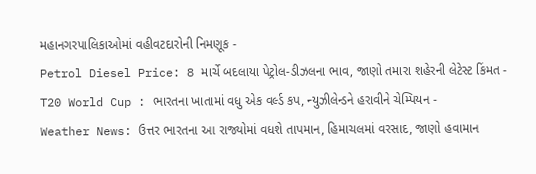મહાનગરપાલિકાઓમાં વહીવટદારોની નિમણૂક -
Petrol Diesel Price: 8 માર્ચે બદલાયા પેટ્રોલ-ડીઝલના ભાવ, જાણો તમારા શહેરની લેટેસ્ટ કિંમત -
T20 World Cup : ભારતના ખાતામાં વધુ એક વર્લ્ડ કપ, ન્યુઝીલેન્ડને હરાવીને ચેમ્પિયન -
Weather News: ઉત્તર ભારતના આ રાજ્યોમાં વધશે તાપમાન, હિમાચલમાં વરસાદ, જાણો હવામાન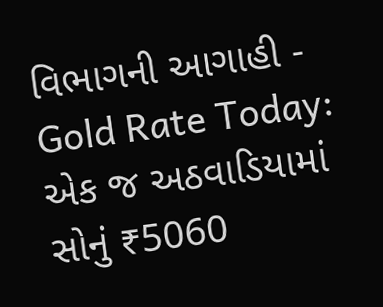વિભાગની આગાહી -
Gold Rate Today: એક જ અઠવાડિયામાં સોનું ₹5060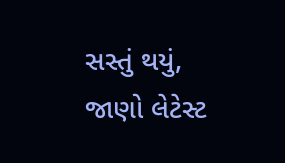સસ્તું થયું, જાણો લેટેસ્ટ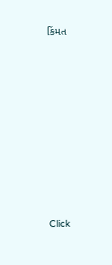કિંમત











Click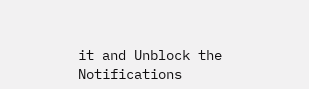it and Unblock the Notifications